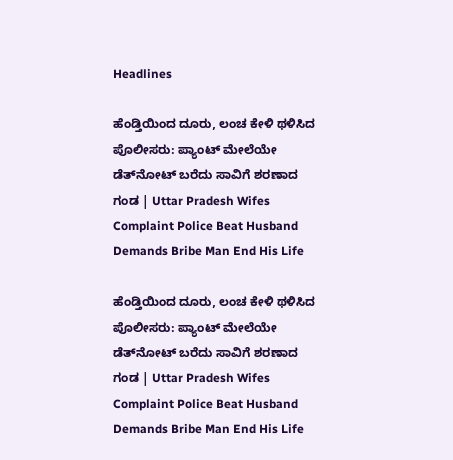Headlines

ಹೆಂಡ್ತಿಯಿಂದ ದೂರು, ಲಂಚ ಕೇಳಿ ಥಳಿಸಿದ ಪೊಲೀಸರು: ಪ್ಯಾಂಟ್ ಮೇಲೆಯೇ ಡೆತ್‌ನೋಟ್ ಬರೆದು ಸಾವಿಗೆ ಶರಣಾದ ಗಂಡ | Uttar Pradesh Wifes Complaint Police Beat Husband Demands Bribe Man End His Life

ಹೆಂಡ್ತಿಯಿಂದ ದೂರು, ಲಂಚ ಕೇಳಿ ಥಳಿಸಿದ ಪೊಲೀಸರು: ಪ್ಯಾಂಟ್ ಮೇಲೆಯೇ ಡೆತ್‌ನೋಟ್ ಬರೆದು ಸಾವಿಗೆ ಶರಣಾದ ಗಂಡ | Uttar Pradesh Wifes Complaint Police Beat Husband Demands Bribe Man End His Life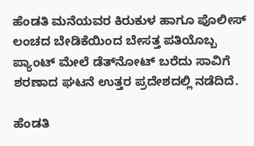ಹೆಂಡತಿ ಮನೆಯವರ ಕಿರುಕುಳ ಹಾಗೂ ಪೊಲೀಸ್ ಲಂಚದ ಬೇಡಿಕೆಯಿಂದ ಬೇಸತ್ತ ಪತಿಯೊಬ್ಬ ಪ್ಯಾಂಟ್ ಮೇಲೆ ಡೆತ್‌ನೋಟ್ ಬರೆದು ಸಾವಿಗೆ ಶರಣಾದ ಘಟನೆ ಉತ್ತರ ಪ್ರದೇಶದಲ್ಲಿ ನಡೆದಿದೆ.

ಹೆಂಡತಿ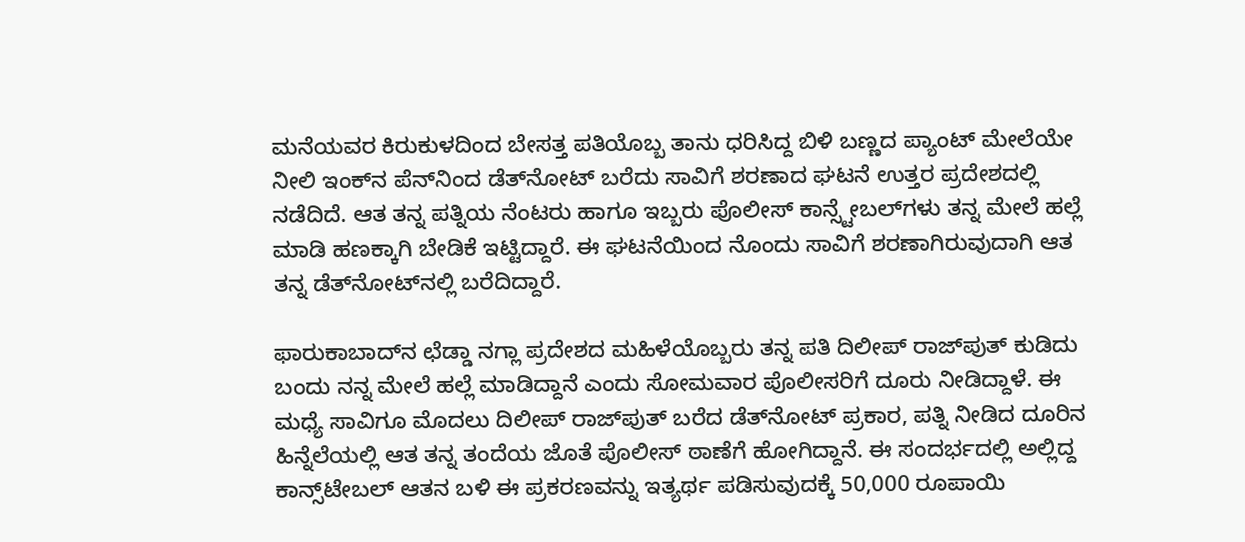ಮನೆಯವರ ಕಿರುಕುಳದಿಂದ ಬೇಸತ್ತ ಪತಿಯೊಬ್ಬ ತಾನು ಧರಿಸಿದ್ದ ಬಿಳಿ ಬಣ್ಣದ ಪ್ಯಾಂಟ್‌ ಮೇಲೆಯೇ ನೀಲಿ ಇಂಕ್‌ನ ಪೆನ್‌ನಿಂದ ಡೆತ್‌ನೋಟ್‌ ಬರೆದು ಸಾವಿಗೆ ಶರಣಾದ ಘಟನೆ ಉತ್ತರ ಪ್ರದೇಶದಲ್ಲಿ ನಡೆದಿದೆ. ಆತ ತನ್ನ ಪತ್ನಿಯ ನೆಂಟರು ಹಾಗೂ ಇಬ್ಬರು ಪೊಲೀಸ್ ಕಾನ್ಸ್ಟೇಬಲ್‌ಗಳು ತನ್ನ ಮೇಲೆ ಹಲ್ಲೆ ಮಾಡಿ ಹಣಕ್ಕಾಗಿ ಬೇಡಿಕೆ ಇಟ್ಟಿದ್ದಾರೆ. ಈ ಘಟನೆಯಿಂದ ನೊಂದು ಸಾವಿಗೆ ಶರಣಾಗಿರುವುದಾಗಿ ಆತ ತನ್ನ ಡೆತ್‌ನೋಟ್‌ನಲ್ಲಿ ಬರೆದಿದ್ದಾರೆ.

ಫಾರುಕಾಬಾದ್‌ನ ಛೆಡ್ಡಾ ನಗ್ಲಾ ಪ್ರದೇಶದ ಮಹಿಳೆಯೊಬ್ಬರು ತನ್ನ ಪತಿ ದಿಲೀಪ್ ರಾಜ್‌ಪುತ್ ಕುಡಿದು ಬಂದು ನನ್ನ ಮೇಲೆ ಹಲ್ಲೆ ಮಾಡಿದ್ದಾನೆ ಎಂದು ಸೋಮವಾರ ಪೊಲೀಸರಿಗೆ ದೂರು ನೀಡಿದ್ದಾಳೆ. ಈ ಮಧ್ಯೆ ಸಾವಿಗೂ ಮೊದಲು ದಿಲೀಪ್ ರಾಜ್‌ಪುತ್ ಬರೆದ ಡೆತ್‌ನೋಟ್ ಪ್ರಕಾರ, ಪತ್ನಿ ನೀಡಿದ ದೂರಿನ ಹಿನ್ನೆಲೆಯಲ್ಲಿ ಆತ ತನ್ನ ತಂದೆಯ ಜೊತೆ ಪೊಲೀಸ್ ಠಾಣೆಗೆ ಹೋಗಿದ್ದಾನೆ. ಈ ಸಂದರ್ಭದಲ್ಲಿ ಅಲ್ಲಿದ್ದ ಕಾನ್ಸ್‌ಟೇಬಲ್ ಆತನ ಬಳಿ ಈ ಪ್ರಕರಣವನ್ನು ಇತ್ಯರ್ಥ ಪಡಿಸುವುದಕ್ಕೆ 50,000 ರೂಪಾಯಿ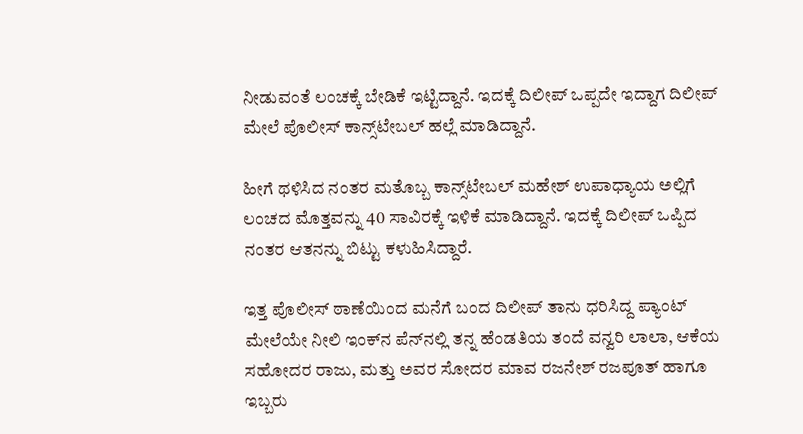ನೀಡುವಂತೆ ಲಂಚಕ್ಕೆ ಬೇಡಿಕೆ ಇಟ್ಟಿದ್ದಾನೆ. ಇದಕ್ಕೆ ದಿಲೀಪ್ ಒಪ್ಪದೇ ಇದ್ದಾಗ ದಿಲೀಪ್ ಮೇಲೆ ಪೊಲೀಸ್ ಕಾನ್ಸ್‌ಟೇಬಲ್ ಹಲ್ಲೆ ಮಾಡಿದ್ದಾನೆ.

ಹೀಗೆ ಥಳಿಸಿದ ನಂತರ ಮತೊಬ್ಬ ಕಾನ್ಸ್‌ಟೇಬಲ್ ಮಹೇಶ್ ಉಪಾಧ್ಯಾಯ ಅಲ್ಲಿಗೆ ಲಂಚದ ಮೊತ್ತವನ್ನು 40 ಸಾವಿರಕ್ಕೆ ಇಳಿಕೆ ಮಾಡಿದ್ದಾನೆ. ಇದಕ್ಕೆ ದಿಲೀಪ್ ಒಪ್ಪಿದ ನಂತರ ಆತನನ್ನು ಬಿಟ್ಟು ಕಳುಹಿಸಿದ್ದಾರೆ.

ಇತ್ತ ಪೊಲೀಸ್ ಠಾಣೆಯಿಂದ ಮನೆಗೆ ಬಂದ ದಿಲೀಪ್ ತಾನು ಧರಿಸಿದ್ದ ಪ್ಯಾಂಟ್ ಮೇಲೆಯೇ ನೀಲಿ ಇಂಕ್‌ನ ಪೆನ್‌ನಲ್ಲಿ ತನ್ನ ಹೆಂಡತಿಯ ತಂದೆ ವನ್ವರಿ ಲಾಲಾ, ಆಕೆಯ ಸಹೋದರ ರಾಜು, ಮತ್ತು ಅವರ ಸೋದರ ಮಾವ ರಜನೇಶ್ ರಜಪೂತ್ ಹಾಗೂ ಇಬ್ಬರು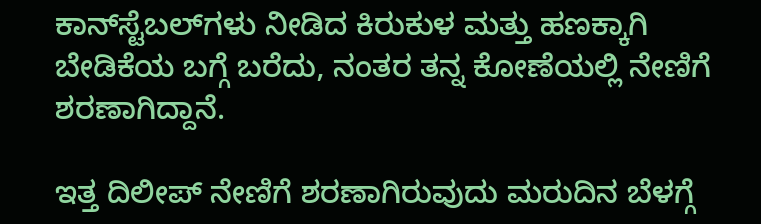ಕಾನ್‌ಸ್ಟೆಬಲ್‌ಗಳು ನೀಡಿದ ಕಿರುಕುಳ ಮತ್ತು ಹಣಕ್ಕಾಗಿ ಬೇಡಿಕೆಯ ಬಗ್ಗೆ ಬರೆದು, ನಂತರ ತನ್ನ ಕೋಣೆಯಲ್ಲಿ ನೇಣಿಗೆ ಶರಣಾಗಿದ್ದಾನೆ.

ಇತ್ತ ದಿಲೀಪ್ ನೇಣಿಗೆ ಶರಣಾಗಿರುವುದು ಮರುದಿನ ಬೆಳಗ್ಗೆ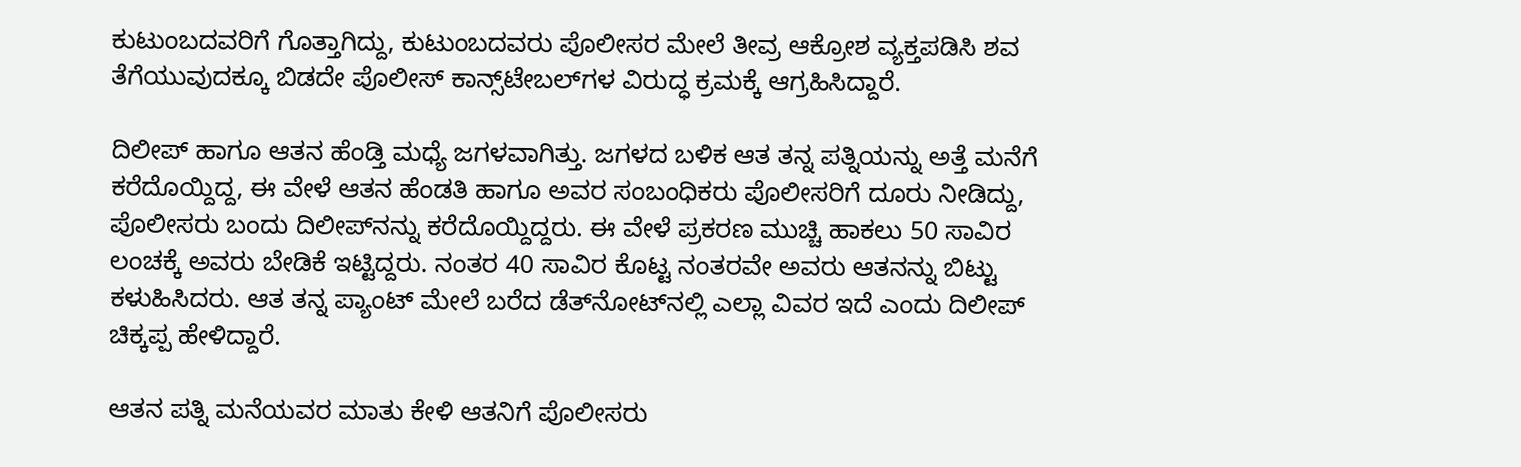ಕುಟುಂಬದವರಿಗೆ ಗೊತ್ತಾಗಿದ್ದು, ಕುಟುಂಬದವರು ಪೊಲೀಸರ ಮೇಲೆ ತೀವ್ರ ಆಕ್ರೋಶ ವ್ಯಕ್ತಪಡಿಸಿ ಶವ ತೆಗೆಯುವುದಕ್ಕೂ ಬಿಡದೇ ಪೊಲೀಸ್ ಕಾನ್ಸ್‌ಟೇಬಲ್‌ಗಳ ವಿರುದ್ಧ ಕ್ರಮಕ್ಕೆ ಆಗ್ರಹಿಸಿದ್ದಾರೆ.

ದಿಲೀಪ್ ಹಾಗೂ ಆತನ ಹೆಂಡ್ತಿ ಮಧ್ಯೆ ಜಗಳವಾಗಿತ್ತು. ಜಗಳದ ಬಳಿಕ ಆತ ತನ್ನ ಪತ್ನಿಯನ್ನು ಅತ್ತೆ ಮನೆಗೆ ಕರೆದೊಯ್ದಿದ್ದ, ಈ ವೇಳೆ ಆತನ ಹೆಂಡತಿ ಹಾಗೂ ಅವರ ಸಂಬಂಧಿಕರು ಪೊಲೀಸರಿಗೆ ದೂರು ನೀಡಿದ್ದು, ಪೊಲೀಸರು ಬಂದು ದಿಲೀಪ್‌ನನ್ನು ಕರೆದೊಯ್ದಿದ್ದರು. ಈ ವೇಳೆ ಪ್ರಕರಣ ಮುಚ್ಚಿ ಹಾಕಲು 50 ಸಾವಿರ ಲಂಚಕ್ಕೆ ಅವರು ಬೇಡಿಕೆ ಇಟ್ಟಿದ್ದರು. ನಂತರ 40 ಸಾವಿರ ಕೊಟ್ಟ ನಂತರವೇ ಅವರು ಆತನನ್ನು ಬಿಟ್ಟು ಕಳುಹಿಸಿದರು. ಆತ ತನ್ನ ಪ್ಯಾಂಟ್ ಮೇಲೆ ಬರೆದ ಡೆತ್‌ನೋಟ್‌ನಲ್ಲಿ ಎಲ್ಲಾ ವಿವರ ಇದೆ ಎಂದು ದಿಲೀಪ್ ಚಿಕ್ಕಪ್ಪ ಹೇಳಿದ್ದಾರೆ.

ಆತನ ಪತ್ನಿ ಮನೆಯವರ ಮಾತು ಕೇಳಿ ಆತನಿಗೆ ಪೊಲೀಸರು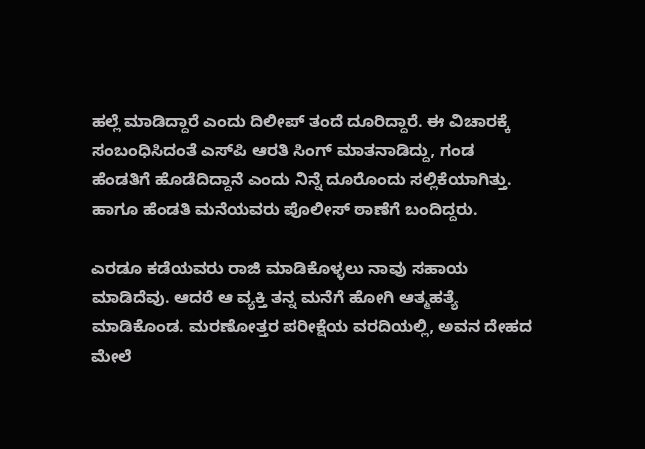ಹಲ್ಲೆ ಮಾಡಿದ್ದಾರೆ ಎಂದು ದಿಲೀಪ್ ತಂದೆ ದೂರಿದ್ದಾರೆ. ಈ ವಿಚಾರಕ್ಕೆ ಸಂಬಂಧಿಸಿದಂತೆ ಎಸ್‌ಪಿ ಆರತಿ ಸಿಂಗ್ ಮಾತನಾಡಿದ್ದು, ಗಂಡ ಹೆಂಡತಿಗೆ ಹೊಡೆದಿದ್ದಾನೆ ಎಂದು ನಿನ್ನೆ ದೂರೊಂದು ಸಲ್ಲಿಕೆಯಾಗಿತ್ತು. ಹಾಗೂ ಹೆಂಡತಿ ಮನೆಯವರು ಪೊಲೀಸ್ ಠಾಣೆಗೆ ಬಂದಿದ್ದರು.

ಎರಡೂ ಕಡೆಯವರು ರಾಜಿ ಮಾಡಿಕೊಳ್ಳಲು ನಾವು ಸಹಾಯ ಮಾಡಿದೆವು. ಆದರೆ ಆ ವ್ಯಕ್ತಿ ತನ್ನ ಮನೆಗೆ ಹೋಗಿ ಆತ್ಮಹತ್ಯೆ ಮಾಡಿಕೊಂಡ. ಮರಣೋತ್ತರ ಪರೀಕ್ಷೆಯ ವರದಿಯಲ್ಲಿ, ಅವನ ದೇಹದ ಮೇಲೆ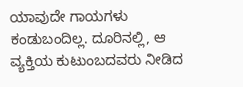ಯಾವುದೇ ಗಾಯಗಳು ಕಂಡುಬಂದಿಲ್ಲ. ದೂರಿನಲ್ಲಿ, ಆ ವ್ಯಕ್ತಿಯ ಕುಟುಂಬದವರು ನೀಡಿದ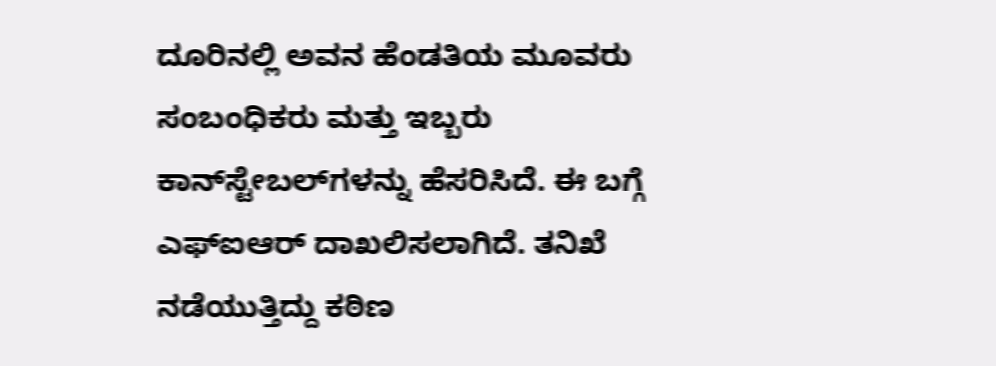ದೂರಿನಲ್ಲಿ ಅವನ ಹೆಂಡತಿಯ ಮೂವರು ಸಂಬಂಧಿಕರು ಮತ್ತು ಇಬ್ಬರು ಕಾನ್‌ಸ್ಟೇಬಲ್‌ಗಳನ್ನು ಹೆಸರಿಸಿದೆ. ಈ ಬಗ್ಗೆ ಎಫ್‌ಐಆರ್ ದಾಖಲಿಸಲಾಗಿದೆ. ತನಿಖೆ ನಡೆಯುತ್ತಿದ್ದು ಕಠಿಣ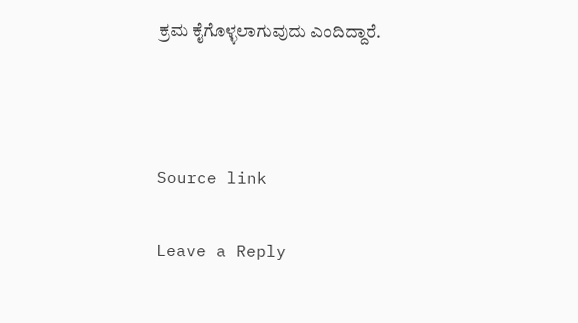ಕ್ರಮ ಕೈಗೊಳ್ಳಲಾಗುವುದು ಎಂದಿದ್ದಾರೆ.



Source link

Leave a Reply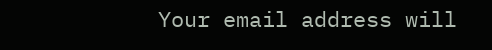Your email address will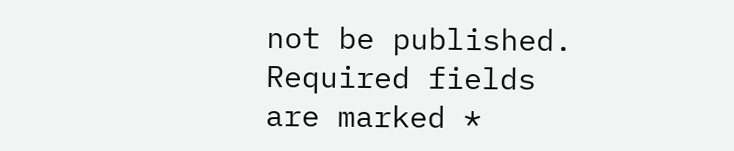not be published. Required fields are marked *